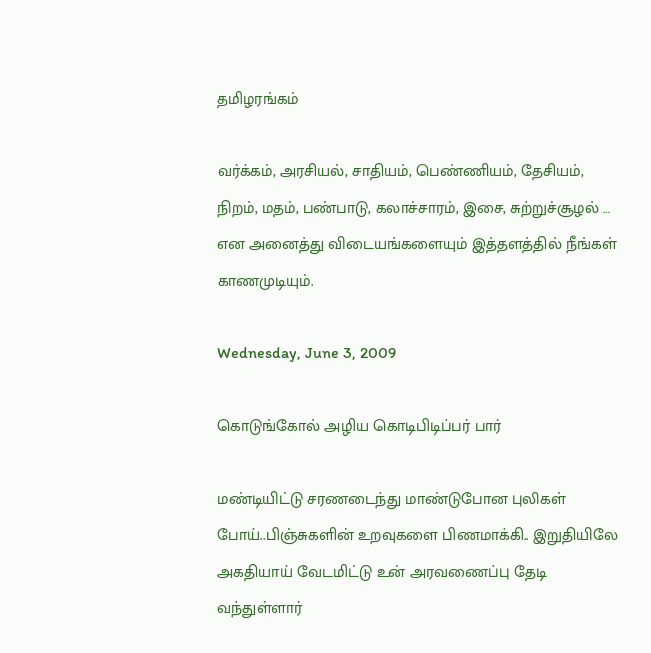தமிழரங்கம்

வர்க்கம், அரசியல், சாதியம், பெண்ணியம், தேசியம், நிறம், மதம், பண்பாடு, கலாச்சாரம், இசை, சுற்றுச்சூழல் … என அனைத்து விடையங்களையும் இத்தளத்தில் நீங்கள் காணமுடியும்.

Wednesday, June 3, 2009

கொடுங்கோல் அழிய கொடிபிடிப்பர் பார்

மண்டியிட்டு சரணடைந்து மாண்டுபோன புலிகள் போய்..பிஞ்சுகளின் உறவுகளை பிணமாக்கி.. இறுதியிலே அகதியாய் வேடமிட்டு உன் அரவணைப்பு தேடி வந்துள்ளார்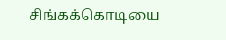சிங்கக்கொடியை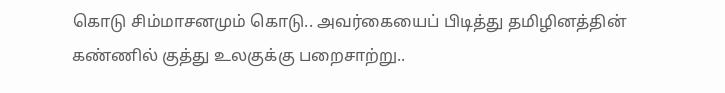கொடு சிம்மாசனமும் கொடு.. அவர்கையைப் பிடித்து தமிழினத்தின் கண்ணில் குத்து உலகுக்கு பறைசாற்று..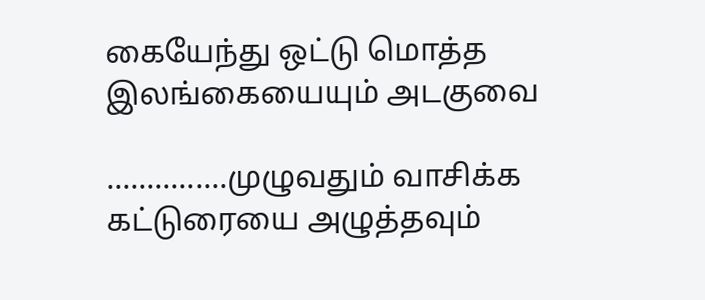கையேந்து ஒட்டு மொத்த இலங்கையையும் அடகுவை

...............முழுவதும் வாசிக்க கட்டுரையை அழுத்தவும்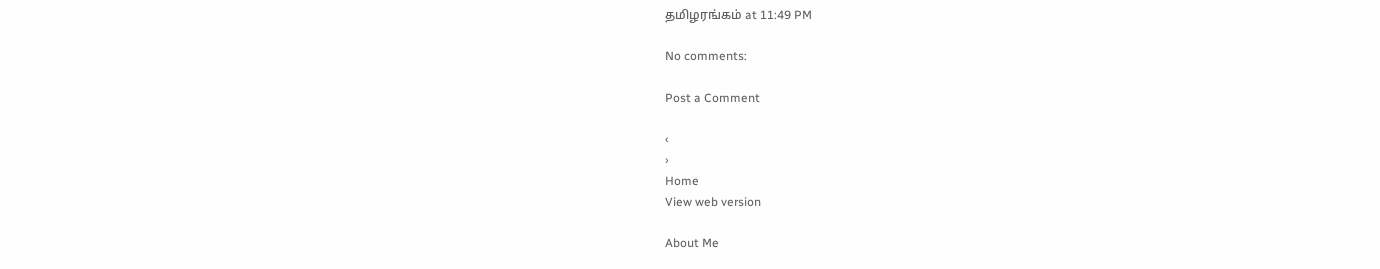தமிழரங்கம் at 11:49 PM

No comments:

Post a Comment

‹
›
Home
View web version

About Me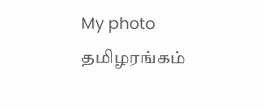My photo
தமிழரங்கம்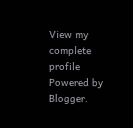View my complete profile
Powered by Blogger.